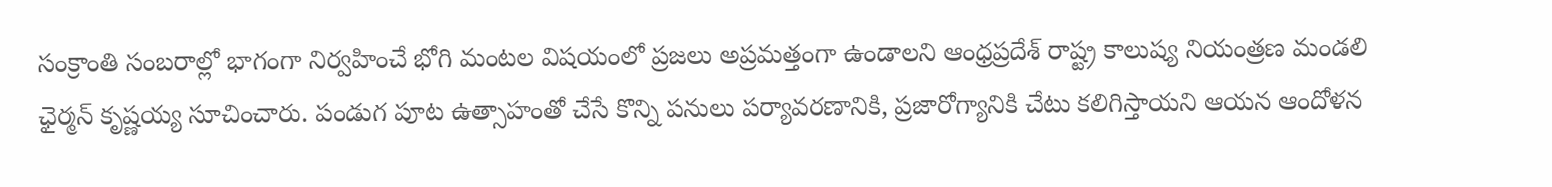సంక్రాంతి సంబరాల్లో భాగంగా నిర్వహించే భోగి మంటల విషయంలో ప్రజలు అప్రమత్తంగా ఉండాలని ఆంధ్రప్రదేశ్ రాష్ట్ర కాలుష్య నియంత్రణ మండలి ఛైర్మన్ కృష్ణయ్య సూచించారు. పండుగ పూట ఉత్సాహంతో చేసే కొన్ని పనులు పర్యావరణానికి, ప్రజారోగ్యానికి చేటు కలిగిస్తాయని ఆయన ఆందోళన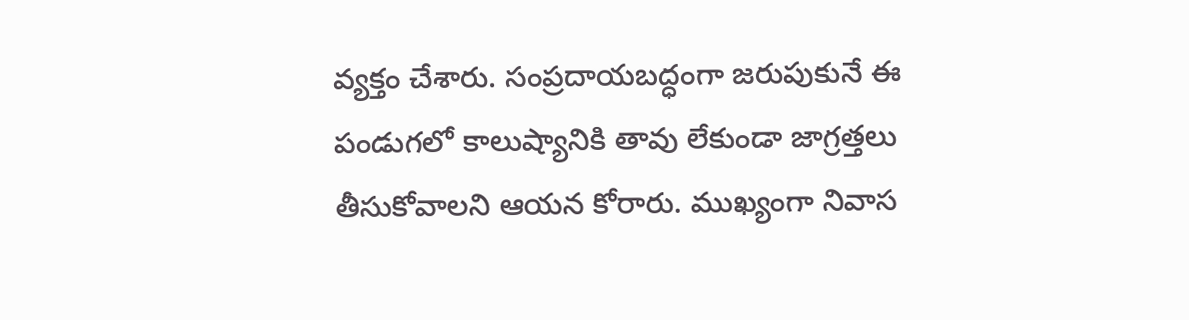వ్యక్తం చేశారు. సంప్రదాయబద్ధంగా జరుపుకునే ఈ పండుగలో కాలుష్యానికి తావు లేకుండా జాగ్రత్తలు తీసుకోవాలని ఆయన కోరారు. ముఖ్యంగా నివాస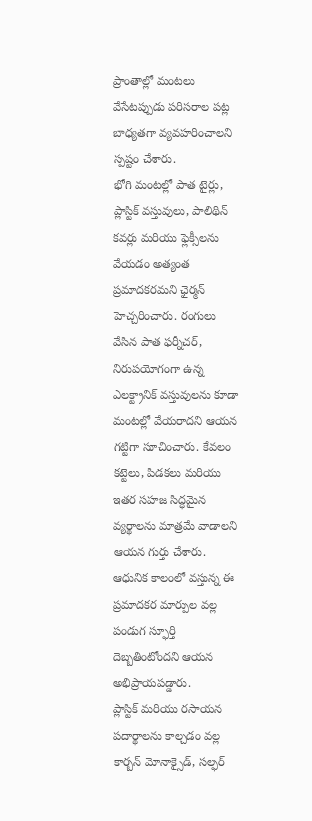ప్రాంతాల్లో మంటలు వేసేటప్పుడు పరిసరాల పట్ల బాధ్యతగా వ్యవహరించాలని స్పష్టం చేశారు.
భోగి మంటల్లో పాత టైర్లు, ప్లాస్టిక్ వస్తువులు, పాలిథిన్ కవర్లు మరియు ఫ్లెక్సీలను వేయడం అత్యంత ప్రమాదకరమని ఛైర్మన్ హెచ్చరించారు. రంగులు వేసిన పాత ఫర్నీచర్, నిరుపయోగంగా ఉన్న ఎలక్ట్రానిక్ వస్తువులను కూడా మంటల్లో వేయరాదని ఆయన గట్టిగా సూచించారు. కేవలం కట్టెలు, పిడకలు మరియు ఇతర సహజ సిద్ధమైన వ్యర్థాలను మాత్రమే వాడాలని ఆయన గుర్తు చేశారు. ఆధునిక కాలంలో వస్తున్న ఈ ప్రమాదకర మార్పుల వల్ల పండుగ స్ఫూర్తి దెబ్బతింటోందని ఆయన అభిప్రాయపడ్డారు.
ప్లాస్టిక్ మరియు రసాయన పదార్థాలను కాల్చడం వల్ల కార్బన్ మోనాక్సైడ్, సల్ఫర్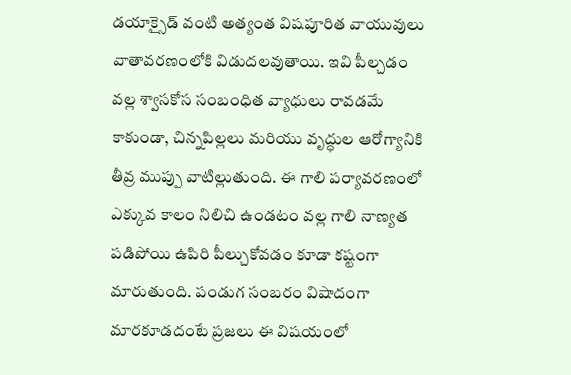డయాక్సైడ్ వంటి అత్యంత విషపూరిత వాయువులు వాతావరణంలోకి విడుదలవుతాయి. ఇవి పీల్చడం వల్ల శ్వాసకోస సంబంధిత వ్యాధులు రావడమే కాకుండా, చిన్నపిల్లలు మరియు వృద్ధుల ఆరోగ్యానికి తీవ్ర ముప్పు వాటిల్లుతుంది. ఈ గాలి పర్యావరణంలో ఎక్కువ కాలం నిలిచి ఉండటం వల్ల గాలి నాణ్యత పడిపోయి ఉపిరి పీల్చుకోవడం కూడా కష్టంగా మారుతుంది. పండుగ సంబరం విషాదంగా మారకూడదంటే ప్రజలు ఈ విషయంలో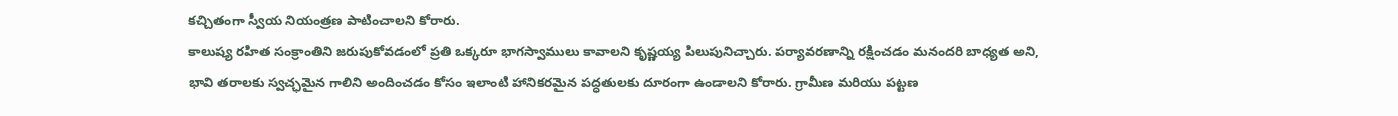కచ్చితంగా స్వీయ నియంత్రణ పాటించాలని కోరారు.
కాలుష్య రహిత సంక్రాంతిని జరుపుకోవడంలో ప్రతి ఒక్కరూ భాగస్వాములు కావాలని కృష్ణయ్య పిలుపునిచ్చారు. పర్యావరణాన్ని రక్షించడం మనందరి బాధ్యత అని, భావి తరాలకు స్వచ్ఛమైన గాలిని అందించడం కోసం ఇలాంటి హానికరమైన పద్ధతులకు దూరంగా ఉండాలని కోరారు. గ్రామీణ మరియు పట్టణ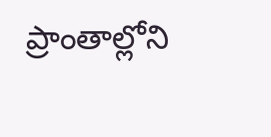ప్రాంతాల్లోని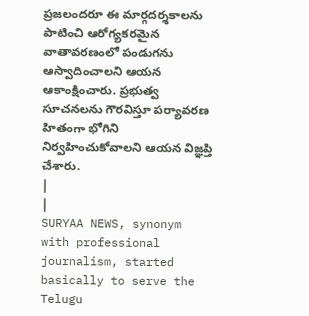ప్రజలందరూ ఈ మార్గదర్శకాలను పాటించి ఆరోగ్యకరమైన వాతావరణంలో పండుగను ఆస్వాదించాలని ఆయన ఆకాంక్షించారు. ప్రభుత్వ సూచనలను గౌరవిస్తూ పర్యావరణ హితంగా భోగిని నిర్వహించుకోవాలని ఆయన విజ్ఞప్తి చేశారు.
|
|
SURYAA NEWS, synonym with professional journalism, started basically to serve the Telugu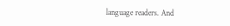language readers. And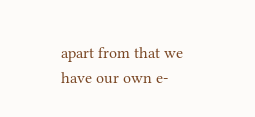apart from that we have our own e-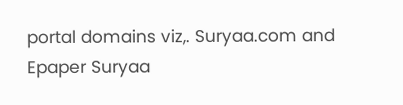portal domains viz,. Suryaa.com and Epaper Suryaa